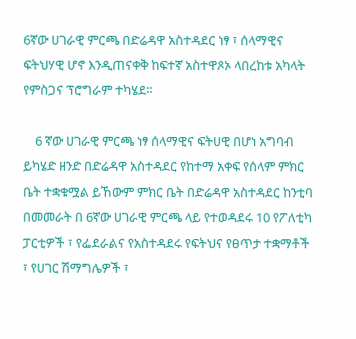6ኛው ሀገራዊ ምርጫ በድሬዳዋ አስተዳደር ነፃ ፣ ሰላማዊና ፍትህሃዊ ሆኖ እንዲጠናቀቅ ከፍተኛ አስተዋጾኦ ላበረከቱ አካላት የምስጋና ፕሮግራም ተካሄደ፡፡

    6 ኛው ሀገራዊ ምርጫ ነፃ ሰላማዊና ፍትሀዊ በሆነ አግባብ ይካሄድ ዘንድ በድሬዳዋ አስተዳደር የከተማ አቀፍ የሰላም ምክር ቤት ተቋቁሟል ይኸውም ምክር ቤት በድሬዳዋ አስተዳደር ከንቲባ በመመራት በ 6ኛው ሀገራዊ ምርጫ ላይ የተወዳደሩ 10 የፖለቲካ ፓርቲዎች ፣ የፌደራልና የአስተዳደሩ የፍትህና የፀጥታ ተቋማቶች ፣ የሀገር ሽማግሌዎች ፣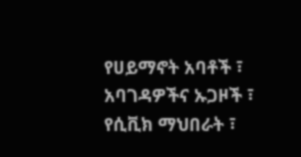የሀይማኖት አባቶች ፣ አባገዳዎችና ኡጋዞች ፣ የሲቪክ ማህበራት ፣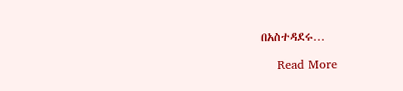በአስተዳደሩ…

    Read More